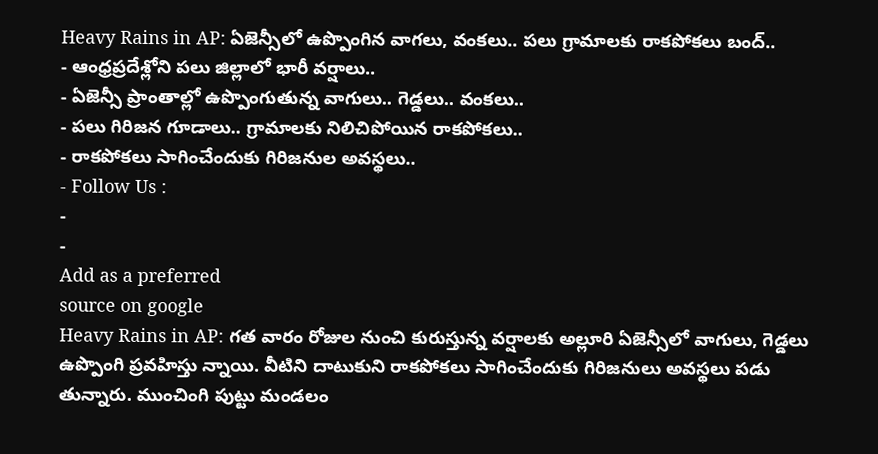Heavy Rains in AP: ఏజెన్సీలో ఉప్పొంగిన వాగలు, వంకలు.. పలు గ్రామాలకు రాకపోకలు బంద్..
- ఆంధ్రప్రదేశ్లోని పలు జిల్లాలో భారీ వర్షాలు..
- ఏజెన్సీ ప్రాంతాల్లో ఉప్పొంగుతున్న వాగులు.. గెడ్డలు.. వంకలు..
- పలు గిరిజన గూడాలు.. గ్రామాలకు నిలిచిపోయిన రాకపోకలు..
- రాకపోకలు సాగించేందుకు గిరిజనుల అవస్థలు..
- Follow Us :
-
-
Add as a preferred
source on google
Heavy Rains in AP: గత వారం రోజుల నుంచి కురుస్తున్న వర్షాలకు అల్లూరి ఏజెన్సీలో వాగులు, గెడ్డలు ఉప్పొంగి ప్రవహిస్తు న్నాయి. వీటిని దాటుకుని రాకపోకలు సాగించేందుకు గిరిజనులు అవస్థలు పడు తున్నారు. ముంచింగి పుట్టు మండలం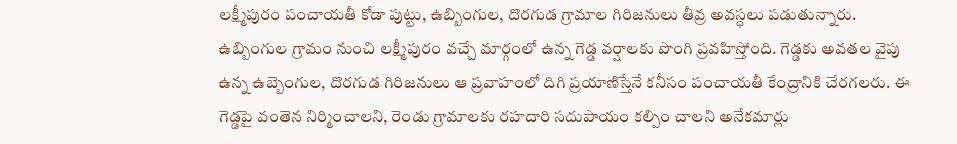లక్ష్మీపురం పంచాయతీ కోడా పుట్టు, ఉబ్బింగుల, దొరగుడ గ్రామాల గిరిజనులు తీవ్ర అవస్ధలు పడుతున్నారు. ఉబ్బింగుల గ్రామం నుంచి లక్ష్మీపురం వచ్చే మార్గంలో ఉన్న గెడ్డ వర్షాలకు పొంగి ప్రవహిస్తోంది. గెడ్డకు అవతల వైపు ఉన్న ఉబ్బెంగుల, దొరగుడ గిరిజనులు ఆ ప్రవాహంలో దిగి ప్రయాణిస్తేనే కనీసం పంచాయతీ కేంద్రానికి చేరగలరు. ఈ గెడ్డపై వంతెన నిర్మించాలని, రెండు గ్రామాలకు రహదారి సదుపాయం కల్పిం చాలని అనేకమార్లు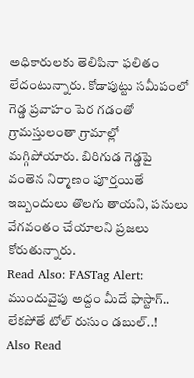అధికారులకు తెలిపినా ఫలితం లేదంటున్నారు. కోడాపుట్టు సమీపంలో గెడ్డ ప్రవాహం పెర గడంతో గ్రామస్తులంతా గ్రామాల్లో మగ్గిపోయారు. బిరిగుడ గెడ్డపై వంతెన నిర్మాణం పూర్తయితే ఇబ్బందులు తొలగు తాయని, పనులు వేగవంతం చేయాలని ప్రజలు కోరుతున్నారు.
Read Also: FASTag Alert: ముందువైపు అద్దం మీదే ఫాస్టాగ్.. లేకపోతే టోల్ రుసుం డబుల్..!
Also Read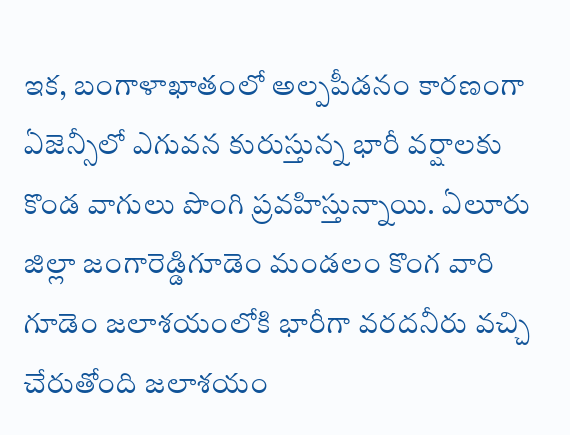ఇక, బంగాళాఖాతంలో అల్పపీడనం కారణంగా ఏజెన్సీలో ఎగువన కురుస్తున్న భారీ వర్షాలకు కొండ వాగులు పొంగి ప్రవహిస్తున్నాయి. ఏలూరు జిల్లా జంగారెడ్డిగూడెం మండలం కొంగ వారి గూడెం జలాశయంలోకి భారీగా వరదనీరు వచ్చి చేరుతోంది జలాశయం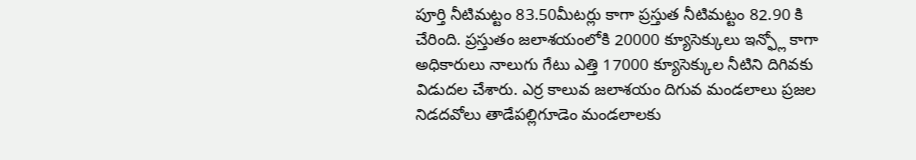పూర్తి నీటిమట్టం 83.50మీటర్లు కాగా ప్రస్తుత నీటిమట్టం 82.90 కి చేరింది. ప్రస్తుతం జలాశయంలోకి 20000 క్యూసెక్కులు ఇన్ఫ్లో కాగా అధికారులు నాలుగు గేటు ఎత్తి 17000 క్యూసెక్కుల నీటిని దిగివకు విడుదల చేశారు. ఎర్ర కాలువ జలాశయం దిగువ మండలాలు ప్రజల నిడదవోలు తాడేపల్లిగూడెం మండలాలకు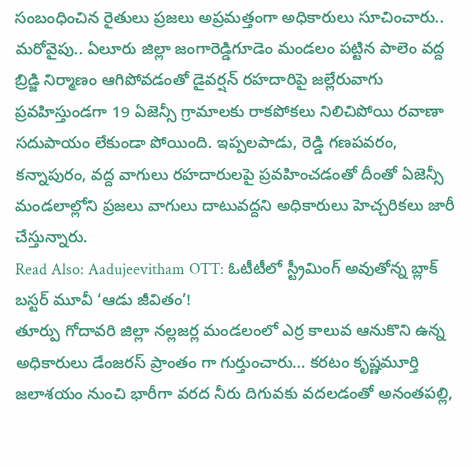సంబంధించిన రైతులు ప్రజలు అప్రమత్తంగా అధికారులు సూచించారు.. మరోవైపు.. ఏలూరు జిల్లా జంగారెడ్డిగూడెం మండలం పట్టిన పాలెం వద్ద బ్రిడ్జి నిర్మాణం ఆగిపోవడంతో డైవర్షన్ రహదారిపై జల్లేరువాగు ప్రవహిస్తుండగా 19 ఏజెన్సీ గ్రామాలకు రాకపోకలు నిలిచిపోయి రవాణా సదుపాయం లేకుండా పోయింది. ఇప్పలపాడు, రెడ్డి గణపవరం, కన్నాపురం, వద్ద వాగులు రహదారులపై ప్రవహించడంతో దీంతో ఏజెన్సీ మండలాల్లోని ప్రజలు వాగులు దాటువద్దని అధికారులు హెచ్చరికలు జారీ చేస్తున్నారు.
Read Also: Aadujeevitham OTT: ఓటీటీలో స్ట్రీమింగ్ అవుతోన్న బ్లాక్ బస్టర్ మూవీ ‘ఆడు జీవితం’!
తూర్పు గోదావరి జిల్లా నల్లజర్ల మండలంలో ఎర్ర కాలువ ఆనుకొని ఉన్న అధికారులు డేంజరస్ ప్రాంతం గా గుర్తుంచారు… కరటం కృష్ణమూర్తి జలాశయం నుంచి భారీగా వరద నీరు దిగువకు వదలడంతో అనంతపల్లి,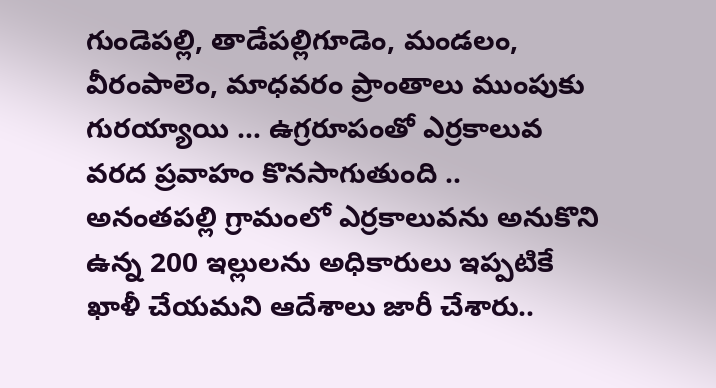గుండెపల్లి, తాడేపల్లిగూడెం, మండలం, వీరంపాలెం, మాధవరం ప్రాంతాలు ముంపుకు గురయ్యాయి … ఉగ్రరూపంతో ఎర్రకాలువ వరద ప్రవాహం కొనసాగుతుంది .. అనంతపల్లి గ్రామంలో ఎర్రకాలువను అనుకొని ఉన్న 200 ఇల్లులను అధికారులు ఇప్పటికే ఖాళీ చేయమని ఆదేశాలు జారీ చేశారు..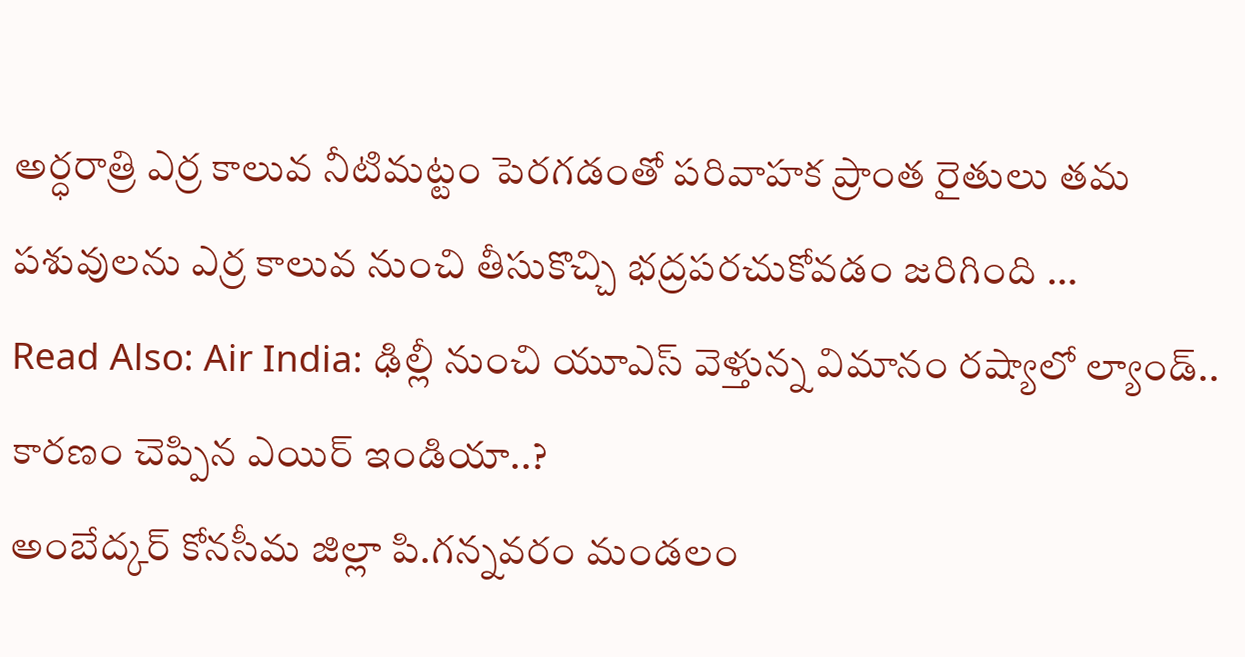అర్ధరాత్రి ఎర్ర కాలువ నీటిమట్టం పెరగడంతో పరివాహక ప్రాంత రైతులు తమ పశువులను ఎర్ర కాలువ నుంచి తీసుకొచ్చి భద్రపరచుకోవడం జరిగింది …
Read Also: Air India: ఢిల్లీ నుంచి యూఎస్ వెళ్తున్న విమానం రష్యాలో ల్యాండ్.. కారణం చెప్పిన ఎయిర్ ఇండియా..?
అంబేద్కర్ కోనసీమ జిల్లా పి.గన్నవరం మండలం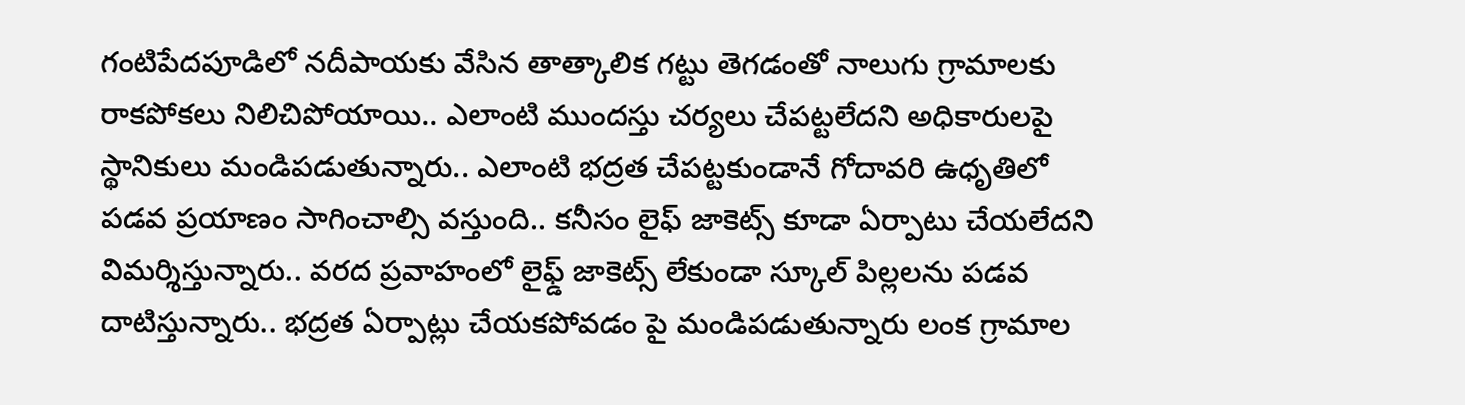గంటిపేదపూడిలో నదీపాయకు వేసిన తాత్కాలిక గట్టు తెగడంతో నాలుగు గ్రామాలకు రాకపోకలు నిలిచిపోయాయి.. ఎలాంటి ముందస్తు చర్యలు చేపట్టలేదని అధికారులపై స్థానికులు మండిపడుతున్నారు.. ఎలాంటి భద్రత చేపట్టకుండానే గోదావరి ఉధృతిలో పడవ ప్రయాణం సాగించాల్సి వస్తుంది.. కనీసం లైఫ్ జాకెట్స్ కూడా ఏర్పాటు చేయలేదని విమర్శిస్తున్నారు.. వరద ప్రవాహంలో లైఫ్డ్ జాకెట్స్ లేకుండా స్కూల్ పిల్లలను పడవ దాటిస్తున్నారు.. భద్రత ఏర్పాట్లు చేయకపోవడం పై మండిపడుతున్నారు లంక గ్రామాల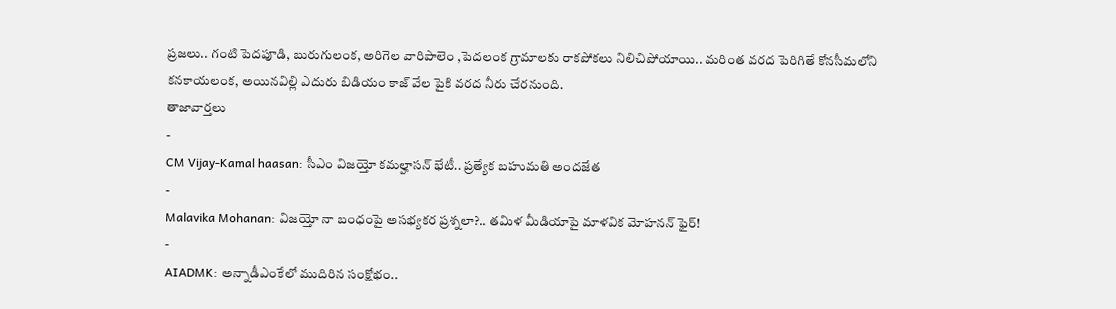ప్రజలు.. గంటి పెదపూడి, బురుగులంక, అరిగెల వారిపాలెం ,పెదలంక గ్రామాలకు రాకపోకలు నిలిచిపోయాయి.. మరింత వరద పెరిగితే కోనసీమలోని కనకాయలంక, అయినవిల్లి ఎదురు బిడియం కాజ్ వేల పైకి వరద నీరు చేరనుంది.
తాజావార్తలు
-
CM Vijay-Kamal haasan: సీఎం విజయ్తో కమల్హాసన్ భేటీ.. ప్రత్యేక బహుమతి అందజేత
-
Malavika Mohanan: విజయ్తో నా బంధంపై అసభ్యకర ప్రశ్నలా?.. తమిళ మీడియాపై మాళవిక మోహనన్ ఫైర్!
-
AIADMK: అన్నాడీఎంకేలో ముదిరిన సంక్షోభం..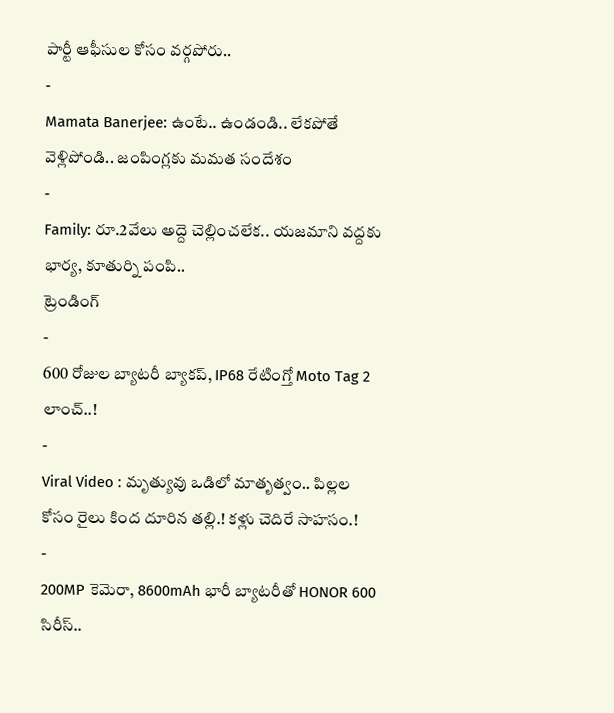పార్టీ ఆఫీసుల కోసం వర్గపోరు..
-
Mamata Banerjee: ఉంటే.. ఉండండి.. లేకపోతే వెళ్లిపోండి.. జంపింగ్లకు మమత సందేశం
-
Family: రూ.2వేలు అద్దె చెల్లించలేక.. యజమాని వద్దకు భార్య, కూతుర్ని పంపి..
ట్రెండింగ్
-
600 రోజుల బ్యాటరీ బ్యాకప్, IP68 రేటింగ్తో Moto Tag 2 లాంచ్..!
-
Viral Video : మృత్యువు ఒడిలో మాతృత్వం.. పిల్లల కోసం రైలు కింద దూరిన తల్లి.! కళ్లు చెదిరే సాహసం.!
-
200MP కెమెరా, 8600mAh భారీ బ్యాటరీతో HONOR 600 సిరీస్..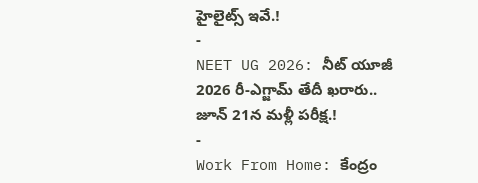హైలైట్స్ ఇవే.!
-
NEET UG 2026: నీట్ యూజీ 2026 రీ-ఎగ్జామ్ తేదీ ఖరారు.. జూన్ 21న మళ్లీ పరీక్ష.!
-
Work From Home: కేంద్రం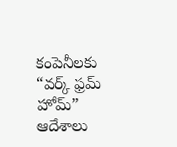కంపెనీలకు “వర్క్ ఫ్రమ్ హోమ్” ఆదేశాలు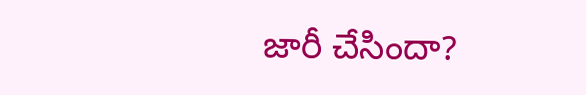జారీ చేసిందా?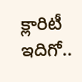క్లారిటీ ఇదిగో..